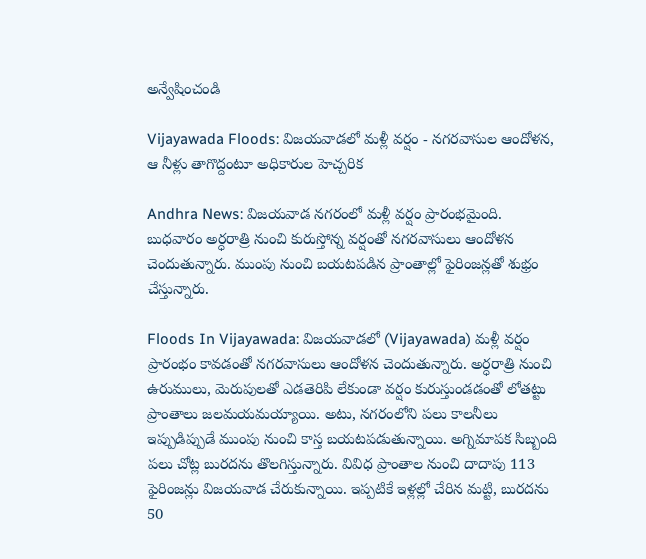అన్వేషించండి

Vijayawada Floods: విజయవాడలో మళ్లీ వర్షం - నగరవాసుల ఆందోళన, ఆ నీళ్లు తాగొద్దంటూ అధికారుల హెచ్చరిక

Andhra News: విజయవాడ నగరంలో మళ్లీ వర్షం ప్రారంభమైంది. బుధవారం అర్ధరాత్రి నుంచి కురుస్తోన్న వర్షంతో నగరవాసులు ఆందోళన చెందుతున్నారు. ముంపు నుంచి బయటపడిన ప్రాంతాల్లో ఫైరింజన్లతో శుభ్రం చేస్తున్నారు.

Floods In Vijayawada: విజయవాడలో (Vijayawada) మళ్లీ వర్షం ప్రారంభం కావడంతో నగరవాసులు ఆందోళన చెందుతున్నారు. అర్ధరాత్రి నుంచి ఉరుములు, మెరుపులతో ఎడతెరిపి లేకుండా వర్షం కురుస్తుండడంతో లోతట్టు ప్రాంతాలు జలమయమయ్యాయి. అటు, నగరంలోని పలు కాలనీలు ఇప్పుడిప్పుడే ముంపు నుంచి కాస్త బయటపడుతున్నాయి. అగ్నిమాపక సిబ్బంది పలు చోట్ల బురదను తొలగిస్తున్నారు. వివిధ ప్రాంతాల నుంచి దాదాపు 113 ఫైరింజన్లు విజయవాడ చేరుకున్నాయి. ఇప్పటికే ఇళ్లల్లో చేరిన మట్టి, బురదను 50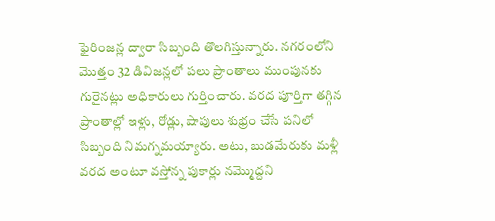ఫైరింజన్ల ద్వారా సిబ్బంది తొలగిస్తున్నారు. నగరంలోని మొత్తం 32 డివిజన్లలో పలు ప్రాంతాలు ముంపునకు గురైనట్లు అధికారులు గుర్తించారు. వరద పూర్తిగా తగ్గిన ప్రాంతాల్లో ఇళ్లు, రోడ్లు, షాపులు శుభ్రం చేసే పనిలో సిబ్బంది నిమగ్నమయ్యారు. అటు, బుడమేరుకు మళ్లీ వరద అంటూ వస్తోన్న పుకార్లు నమ్మొద్దని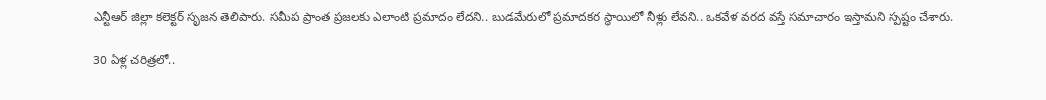ఎన్టీఆర్ జిల్లా కలెక్టర్ సృజన తెలిపారు. సమీప ప్రాంత ప్రజలకు ఎలాంటి ప్రమాదం లేదని.. బుడమేరులో ప్రమాదకర స్థాయిలో నీళ్లు లేవని.. ఒకవేళ వరద వస్తే సమాచారం ఇస్తామని స్పష్టం చేశారు.

30 ఏళ్ల చరిత్రలో..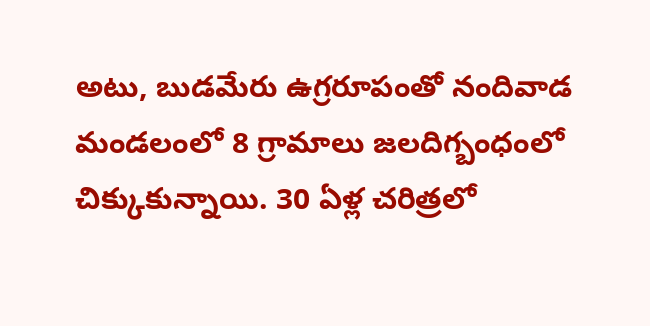అటు, బుడమేరు ఉగ్రరూపంతో నందివాడ మండలంలో 8 గ్రామాలు జలదిగ్బంధంలో చిక్కుకున్నాయి. 30 ఏళ్ల చరిత్రలో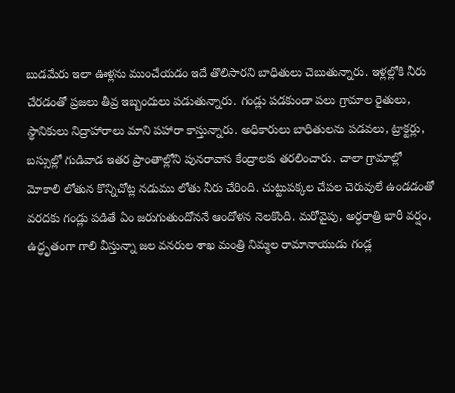బుడమేరు ఇలా ఊళ్లను ముంచేయడం ఇదే తొలిసారని బాధితులు చెబుతున్నారు. ఇళ్లల్లోకి నీరు చేరడంతో ప్రజలు తీవ్ర ఇబ్బందులు పడుతున్నారు. గండ్లు పడకుండా పలు గ్రామాల రైతులు, స్థానికులు నిద్రాహారాలు మాని పహారా కాస్తున్నారు. అధికారులు బాధితులను పడవలు, ట్రాక్టర్లు, బస్సుల్లో గుడివాడ ఇతర ప్రాంతాల్లోని పునరావాస కేంద్రాలకు తరలించారు. చాలా గ్రామాల్లో మోకాలి లోతున కొన్నిచోట్ల నడుము లోతు నీరు చేరింది. చుట్టుపక్కల చేపల చెరువులే ఉండడంతో వరదకు గండ్లు పడితే ఏం జరుగుతుందోననే ఆందోళన నెలకొంది. మరోవైపు, అర్ధరాత్రి భారీ వర్షం, ఉద్ధృతంగా గాలి వీస్తున్నా జల వనరుల శాఖ మంత్రి నిమ్మల రామానాయుడు గండ్ల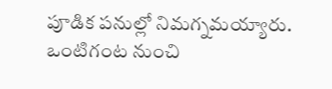పూడిక పనుల్లో నిమగ్నమయ్యారు. ఒంటిగంట నుంచి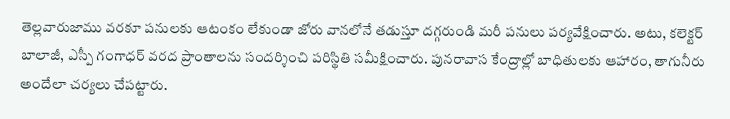తెల్లవారుజాము వరకూ పనులకు ఆటంకం లేకుండా జోరు వానలోనే తడుస్తూ దగ్గరుండి మరీ పనులు పర్యవేక్షించారు. అటు, కలెక్టర్ బాలాజీ, ఎస్పీ గంగాధర్ వరద ప్రాంతాలను సందర్శించి పరిస్థితి సమీక్షించారు. పునరావాస కేంద్రాల్లో బాధితులకు ఆహారం, తాగునీరు అందేలా చర్యలు చేపట్టారు.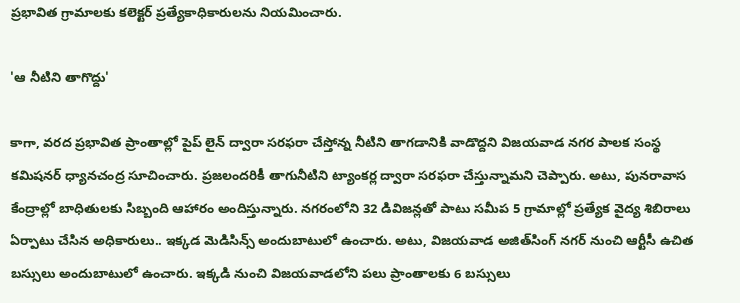ప్రభావిత గ్రామాలకు కలెక్టర్ ప్రత్యేకాధికారులను నియమించారు.

'ఆ నీటిని తాగొద్దు'

కాగా, వరద ప్రభావిత ప్రాంతాల్లో పైప్ లైన్ ద్వారా సరఫరా చేస్తోన్న నీటిని తాగడానికి వాడొద్దని విజయవాడ నగర పాలక సంస్థ కమిషనర్ ధ్యానచంద్ర సూచించారు. ప్రజలందరికీ తాగునీటిని ట్యాంకర్ల ద్వారా సరఫరా చేస్తున్నామని చెప్పారు. అటు, పునరావాస కేంద్రాల్లో బాధితులకు సిబ్బంది ఆహారం అందిస్తున్నారు. నగరంలోని 32 డివిజన్లతో పాటు సమీప 5 గ్రామాల్లో ప్రత్యేక వైద్య శిబిరాలు ఏర్పాటు చేసిన అధికారులు.. ఇక్కడ మెడిసిన్స్ అందుబాటులో ఉంచారు. అటు, విజయవాడ అజిత్‌సింగ్ నగర్ నుంచి ఆర్టీసీ ఉచిత బస్సులు అందుబాటులో ఉంచారు. ఇక్కడి నుంచి విజయవాడలోని పలు ప్రాంతాలకు 6 బస్సులు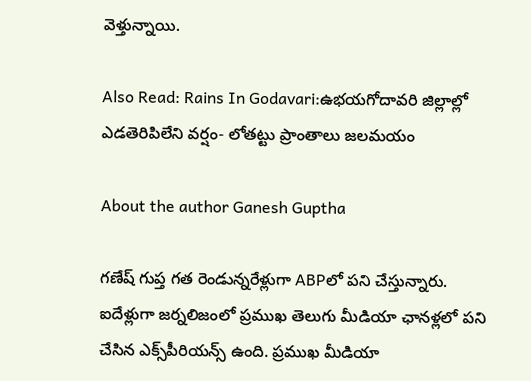వెళ్తున్నాయి.

Also Read: Rains In Godavari:ఉభయగోదావరి జిల్లాల్లో ఎడతెరిపిలేని వర్షం- లోతట్టు ప్రాంతాలు జలమయం

About the author Ganesh Guptha

గణేష్ గుప్త గత రెండున్నరేళ్లుగా ABPలో పని చేస్తున్నారు. ఐదేళ్లుగా జర్నలిజంలో ప్రముఖ తెలుగు మీడియా ఛానళ్లలో పని చేసిన ఎక్స్‌పీరియన్స్ ఉంది. ప్రముఖ మీడియా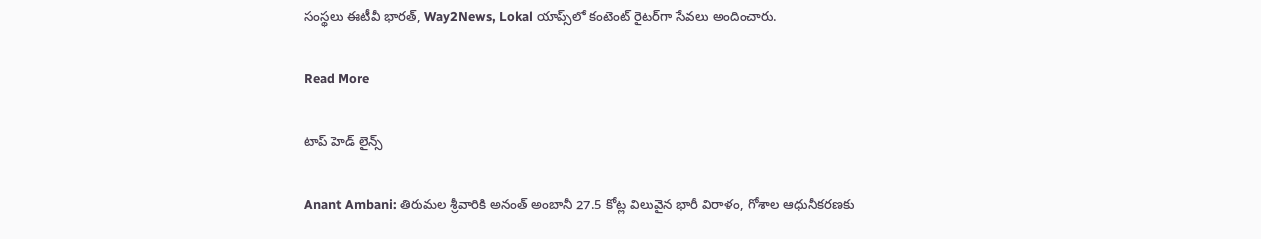సంస్థలు ఈటీవీ భారత్, Way2News, Lokal యాప్స్‌లో కంటెంట్ రైటర్‌గా సేవలు అందించారు.

Read More

టాప్ హెడ్ లైన్స్

Anant Ambani: తిరుమల శ్రీవారికి అనంత్ అంబానీ 27.5 కోట్ల విలువైన భారీ విరాళం, గోశాల ఆధునీకరణకు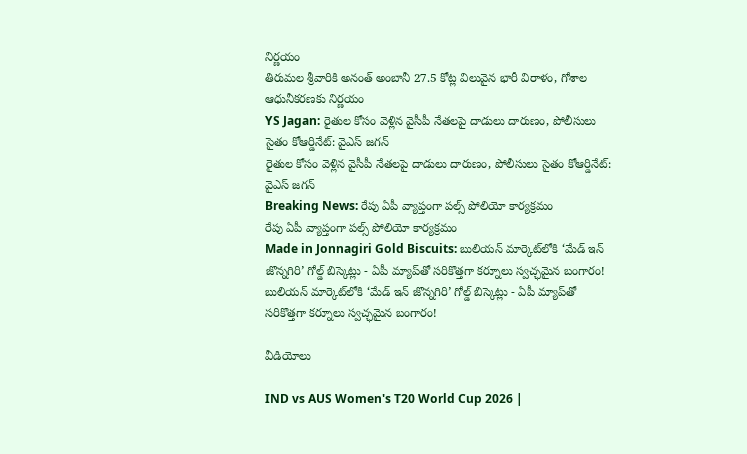నిర్ణయం
తిరుమల శ్రీవారికి అనంత్ అంబానీ 27.5 కోట్ల విలువైన భారీ విరాళం, గోశాల ఆధునీకరణకు నిర్ణయం
YS Jagan: రైతుల కోసం వెళ్లిన వైసీపీ నేతలపై దాడులు దారుణం, పోలీసులు సైతం కోఆర్డినేట్: వైఎస్ జగన్
రైతుల కోసం వెళ్లిన వైసీపీ నేతలపై దాడులు దారుణం, పోలీసులు సైతం కోఆర్డినేట్: వైఎస్ జగన్
Breaking News: రేపు ఏపీ వ్యాప్తంగా పల్స్ పోలియో కార్యక్రమం
రేపు ఏపీ వ్యాప్తంగా పల్స్ పోలియో కార్యక్రమం
Made in Jonnagiri Gold Biscuits: బులియన్ మార్కెట్‌లోకి ‘మేడ్ ఇన్ జొన్నగిరి’ గోల్డ్ బిస్కెట్లు - ఏపీ మ్యాప్‌తో సరికొత్తగా కర్నూలు స్వచ్ఛమైన బంగారం!
బులియన్ మార్కెట్‌లోకి ‘మేడ్ ఇన్ జొన్నగిరి’ గోల్డ్ బిస్కెట్లు - ఏపీ మ్యాప్‌తో సరికొత్తగా కర్నూలు స్వచ్ఛమైన బంగారం!

వీడియోలు

IND vs AUS Women's T20 World Cup 2026 |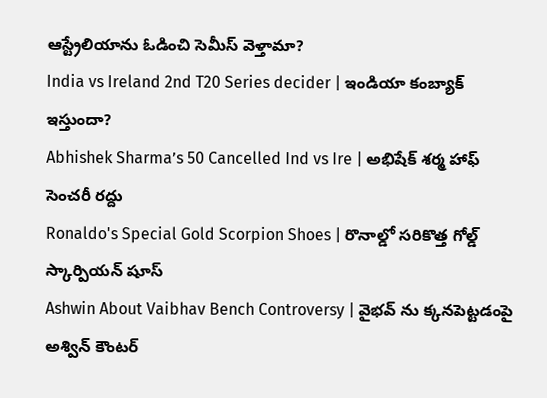ఆస్ట్రేలియాను ఓడించి సెమీస్ వెళ్తామా?
India vs Ireland 2nd T20 Series decider | ఇండియా కంబ్యాక్ ఇస్తుందా?
Abhishek Sharma’s 50 Cancelled Ind vs Ire | అభిషేక్ శర్మ హాఫ్ సెంచరీ రద్దు
Ronaldo's Special Gold Scorpion Shoes | రొనాల్డో సరికొత్త గోల్డ్ స్కార్పియన్ షూస్
Ashwin About Vaibhav Bench Controversy | వైభవ్ ను క్కనపెట్టడంపై అశ్విన్ కౌంటర్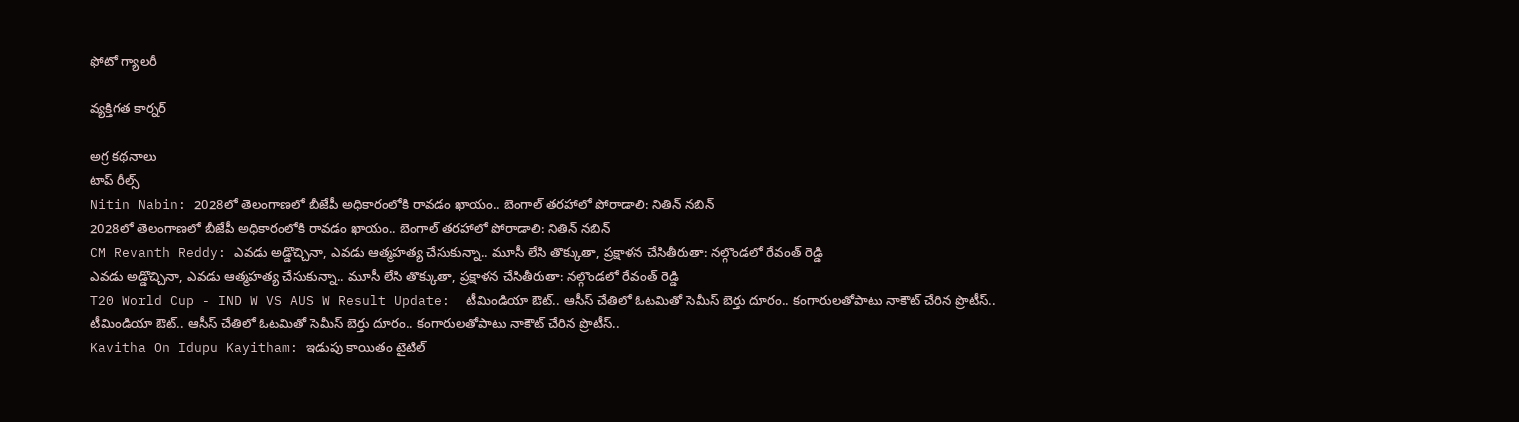ఫోటో గ్యాలరీ

వ్యక్తిగత కార్నర్

అగ్ర కథనాలు
టాప్ రీల్స్
Nitin Nabin: 2028లో తెలంగాణలో బీజేపీ అధికారంలోకి రావడం ఖాయం.. బెంగాల్ తరహాలో పోరాడాలి: నితిన్ నబిన్
2028లో తెలంగాణలో బీజేపీ అధికారంలోకి రావడం ఖాయం.. బెంగాల్ తరహాలో పోరాడాలి: నితిన్ నబిన్
CM Revanth Reddy: ఎవడు అడ్డొచ్చినా, ఎవడు ఆత్మహత్య చేసుకున్నా.. మూసీ లేసి తొక్కుతా, ప్రక్షాళన చేసితీరుతా: నల్గొండలో రేవంత్ రెడ్డి
ఎవడు అడ్డొచ్చినా, ఎవడు ఆత్మహత్య చేసుకున్నా.. మూసీ లేసి తొక్కుతా, ప్రక్షాళన చేసితీరుతా: నల్గొండలో రేవంత్ రెడ్డి
T20 World Cup - IND W VS AUS W Result Update:  టీమిండియా ఔట్.. ఆసీస్ చేతిలో ఓట‌మితో సెమీస్ బెర్తు దూరం.. కంగారుల‌తోపాటు నాకౌట్ చేరిన ప్రొటీస్..
టీమిండియా ఔట్.. ఆసీస్ చేతిలో ఓట‌మితో సెమీస్ బెర్తు దూరం.. కంగారుల‌తోపాటు నాకౌట్ చేరిన ప్రొటీస్..
Kavitha On Idupu Kayitham: ఇడుపు కాయితం టైటిల్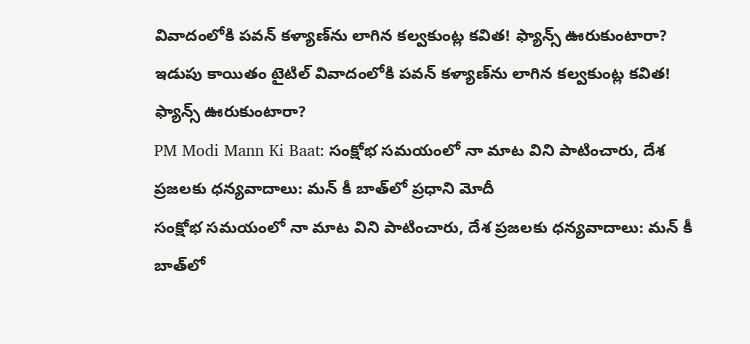వివాదంలోకి పవన్ కళ్యాణ్‌ను లాగిన కల్వకుంట్ల కవిత! ఫ్యాన్స్ ఊరుకుంటారా?
ఇడుపు కాయితం టైటిల్ వివాదంలోకి పవన్ కళ్యాణ్‌ను లాగిన కల్వకుంట్ల కవిత! ఫ్యాన్స్ ఊరుకుంటారా?
PM Modi Mann Ki Baat: సంక్షోభ సమయంలో నా మాట విని పాటించారు, దేశ ప్రజలకు ధన్యవాదాలు: మన్ కీ బాత్‌లో ప్రధాని మోదీ
సంక్షోభ సమయంలో నా మాట విని పాటించారు, దేశ ప్రజలకు ధన్యవాదాలు: మన్ కీ బాత్‌లో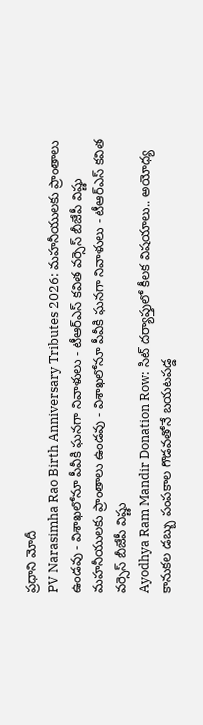ప్రధాని మోదీ
PV Narasimha Rao Birth Anniversary Tributes 2026: మహనీయులకు ప్రాంతాలు ఉండవు - విశాఖలోనూ పీవీకి ఘనగా నివాళులు - టీఆర్ఎస్ కవిత వర్సెస్ బీజేపీ విష్ణు
మహనీయులకు ప్రాంతాలు ఉండవు - విశాఖలోనూ పీవీకి ఘనగా నివాళులు - టీఆర్ఎస్ కవిత వర్సెస్ బీజేపీ విష్ణు
Ayodhya Ram Mandir Donation Row: సిట్ దర్యాప్తులో కీలక విషయాలు.. అయోధ్య కానుకల డబ్బు పంపకాల గొడవతోనే బయటపడ్డ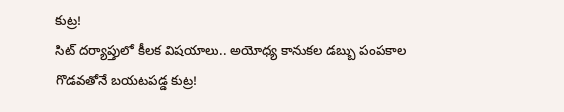కుట్ర!
సిట్ దర్యాప్తులో కీలక విషయాలు.. అయోధ్య కానుకల డబ్బు పంపకాల గొడవతోనే బయటపడ్డ కుట్ర!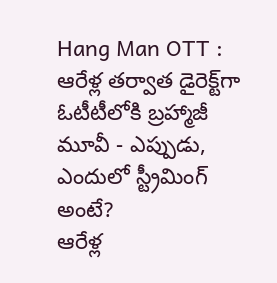Hang Man OTT : ఆరేళ్ల తర్వాత డైరెక్ట్‌గా ఓటీటీలోకి బ్రహ్మాజీ మూవీ - ఎప్పుడు, ఎందులో స్ట్రీమింగ్ అంటే?
ఆరేళ్ల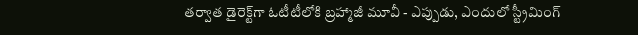తర్వాత డైరెక్ట్‌గా ఓటీటీలోకి బ్రహ్మాజీ మూవీ - ఎప్పుడు, ఎందులో స్ట్రీమింగ్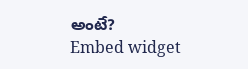అంటే?
Embed widget